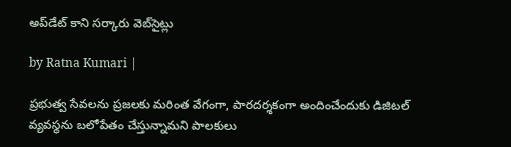అప్‌డేట్ కాని సర్కారు వెబ్‌సైట్లు

by Ratna Kumari |

ప్రభుత్వ సేవలను ప్రజలకు మరింత వేగంగా, పారదర్శకంగా అందించేందుకు డిజిటల్ వ్యవస్థను బలోపేతం చేస్తున్నామని పాలకులు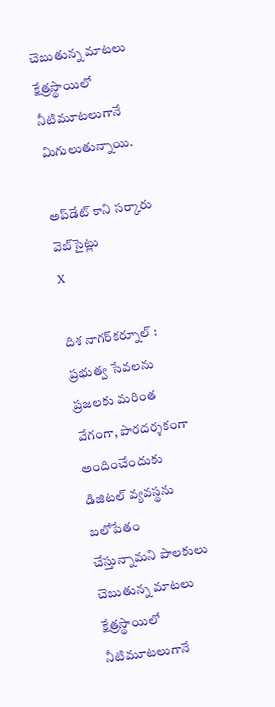చెబుతున్న మాటలు క్షేత్రస్థాయిలో నీటిమూటలుగానే మిగులుతున్నాయి.

అప్‌డేట్ కాని సర్కారు వెబ్‌సైట్లు
X

దిశ నాగర్‌కర్నూల్ : ప్రభుత్వ సేవలను ప్రజలకు మరింత వేగంగా, పారదర్శకంగా అందించేందుకు డిజిటల్ వ్యవస్థను బలోపేతం చేస్తున్నామని పాలకులు చెబుతున్న మాటలు క్షేత్రస్థాయిలో నీటిమూటలుగానే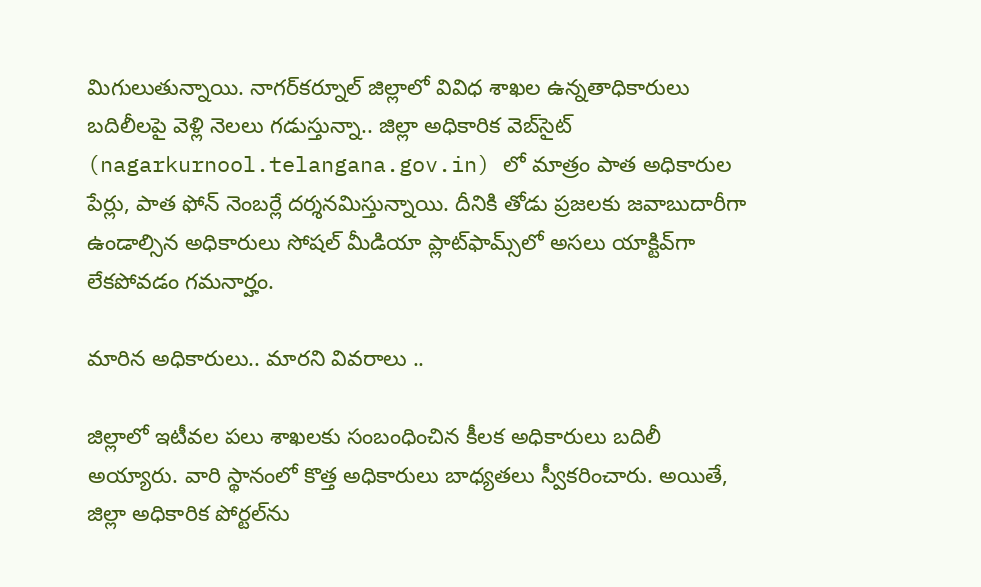మిగులుతున్నాయి. నాగర్‌కర్నూల్ జిల్లాలో వివిధ శాఖల ఉన్నతాధికారులు బదిలీలపై వెళ్లి నెలలు గడుస్తున్నా.. జిల్లా అధికారిక వెబ్‌సైట్ (nagarkurnool.telangana.gov.in) లో మాత్రం పాత అధికారుల పేర్లు, పాత ఫోన్ నెంబర్లే దర్శనమిస్తున్నాయి. దీనికి తోడు ప్రజలకు జవాబుదారీగా ఉండాల్సిన అధికారులు సోషల్ మీడియా ప్లాట్‌ఫామ్స్‌లో అసలు యాక్టివ్‌గా లేకపోవడం గమనార్హం.

మారిన అధికారులు.. మారని వివరాలు ..

జిల్లాలో ఇటీవల పలు శాఖలకు సంబంధించిన కీలక అధికారులు బదిలీ అయ్యారు. వారి స్థానంలో కొత్త అధికారులు బాధ్యతలు స్వీకరించారు. అయితే, జిల్లా అధికారిక పోర్టల్‌ను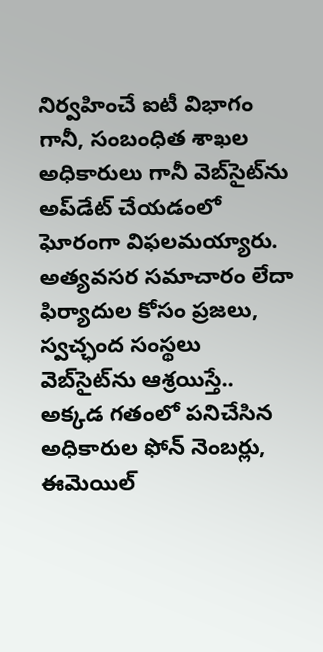నిర్వహించే ఐటీ విభాగం గానీ, సంబంధిత శాఖల అధికారులు గానీ వెబ్‌సైట్‌ను అప్‌డేట్ చేయడంలో ఘోరంగా విఫలమయ్యారు. అత్యవసర సమాచారం లేదా ఫిర్యాదుల కోసం ప్రజలు, స్వచ్ఛంద సంస్థలు వెబ్‌సైట్‌ను ఆశ్రయిస్తే.. అక్కడ గతంలో పనిచేసిన అధికారుల ఫోన్ నెంబర్లు, ఈమెయిల్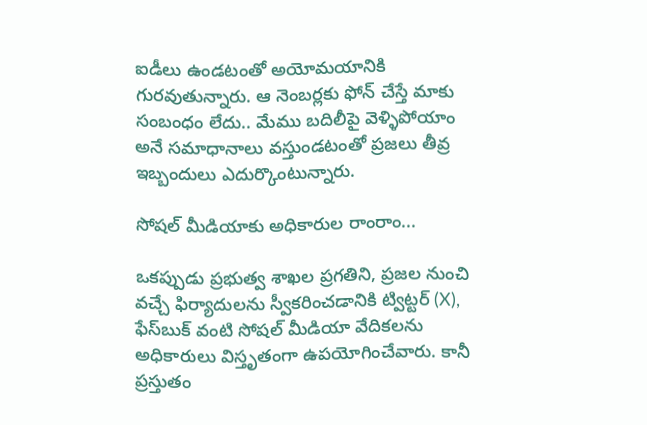ఐడీలు ఉండటంతో అయోమయానికి గురవుతున్నారు. ఆ నెంబర్లకు ఫోన్ చేస్తే మాకు సంబంధం లేదు.. మేము బదిలీపై వెళ్ళిపోయాం అనే సమాధానాలు వస్తుండటంతో ప్రజలు తీవ్ర ఇబ్బందులు ఎదుర్కొంటున్నారు.

సోషల్ మీడియాకు అధికారుల రాంరాం...

ఒకప్పుడు ప్రభుత్వ శాఖల ప్రగతిని, ప్రజల నుంచి వచ్చే ఫిర్యాదులను స్వీకరించడానికి ట్విట్టర్ (X), ఫేస్‌బుక్ వంటి సోషల్ మీడియా వేదికలను అధికారులు విస్తృతంగా ఉపయోగించేవారు. కానీ ప్రస్తుతం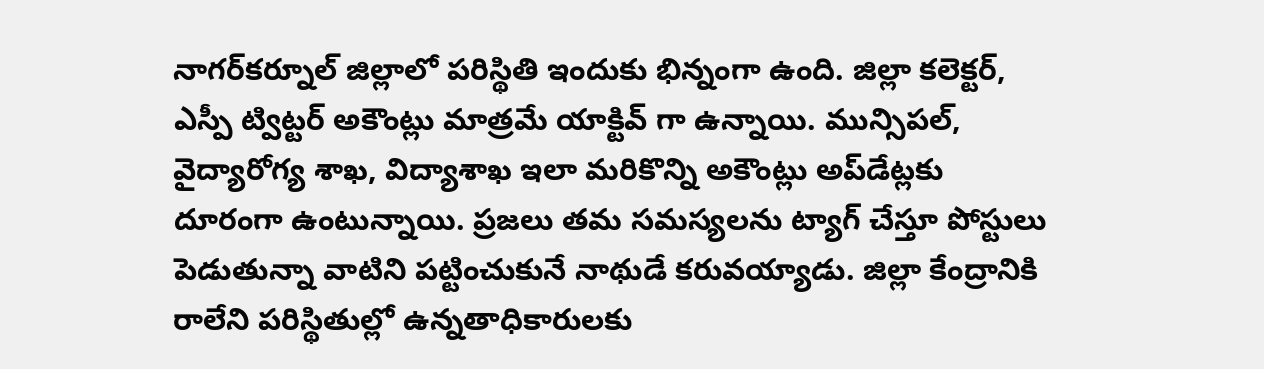నాగర్‌కర్నూల్ జిల్లాలో పరిస్థితి ఇందుకు భిన్నంగా ఉంది. జిల్లా కలెక్టర్, ఎస్పీ ట్విట్టర్ అకౌంట్లు మాత్రమే యాక్టివ్ గా ఉన్నాయి. మున్సిపల్, వైద్యారోగ్య శాఖ, విద్యాశాఖ ఇలా మరికొన్ని అకౌంట్లు అప్‌డేట్లకు దూరంగా ఉంటున్నాయి. ప్రజలు తమ సమస్యలను ట్యాగ్ చేస్తూ పోస్టులు పెడుతున్నా వాటిని పట్టించుకునే నాథుడే కరువయ్యాడు. జిల్లా కేంద్రానికి రాలేని పరిస్థితుల్లో ఉన్నతాధికారులకు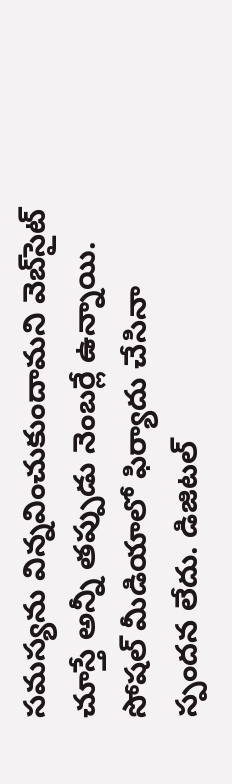సమస్యను విన్నవించుకుందామని వెబ్‌సైట్ చూస్తే అన్నీ తప్పుడు నెంబర్లే ఉన్నాయి. సోషల్ మీడియాలో ఫిర్యాదు చేసినా స్పందన లేదు. డిజిటల్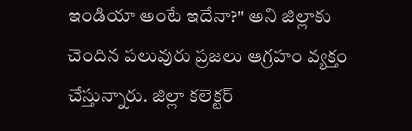ఇండియా అంటే ఇదేనా?" అని జిల్లాకు చెందిన పలువురు ప్రజలు ఆగ్రహం వ్యక్తం చేస్తున్నారు. జిల్లా కలెక్టర్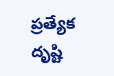ప్రత్యేక దృష్టి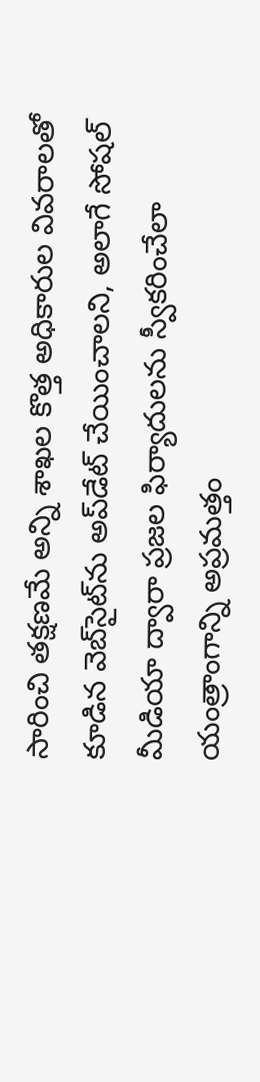సారించి తక్షణమే అన్ని శాఖల కొత్త అధికారుల వివరాలతో కూడిన వెబ్‌సైట్‌ను అప్‌డేట్ చేయించాలని, అలాగే సోషల్ మీడియా ద్వారా ప్రజల ఫిర్యాదులను స్వీకరించేలా యంత్రాంగాన్ని అప్రమత్తం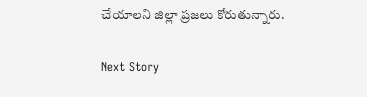చేయాలని జిల్లా ప్రజలు కోరుతున్నారు.

Next Story